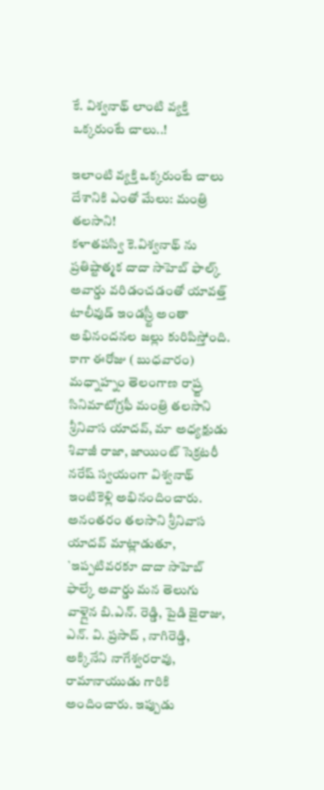కే. విశ్వనాథ్ లాంటి వ్యక్తి ఒక్కరుంటే చాలు..!

ఇలాంటి వ్యక్తి ఒక్కరుంటే చాలు దేశానికి ఎంతో మేలు: మంత్రి తలసాని!
కళాతపస్వి కె.విశ్వనాథ్ ను ప్రతిష్టాత్మక దాదా సాహెబ్ ఫాల్క్ అవార్డు వరిడంచడంతో యావత్త్ టాలీవుడ్ ఇండస్ర్టీ అంతా అభినందనల జల్లు కురిపిస్తోంది. కాగా ఈరోజు ( బుధవారం) మధ్నాహ్నం తెలంగాణ రాష్ర్ట సినిమాటోగ్రఫీ మంత్రి తలసాని శ్రీనివాస యాదవ్, మా అధ్యక్షుడు శివాజీ రాజా, జాయింట్ సెక్రటరీ నరేష్ స్వయంగా విశ్వనాథ్ ఇంటికెళ్లి అభినందించారు.
అనంతరం తలసాని శ్రీనివాస యాదవ్ మాట్లాడుతూ, `ఇప్పటివరకూ దాదా సాహెబ్ ఫాల్కే అవార్డు మన తెలుగు వాళ్లైన బి.ఎన్. రెడ్డి, పైడి జైరాజు, ఎన్. వి. ప్రసాద్ , నాగిరెడ్డి, అక్కినేని నాగేశ్వరరావు, రామానాయుడు గారికి అందించారు. ఇప్పుడు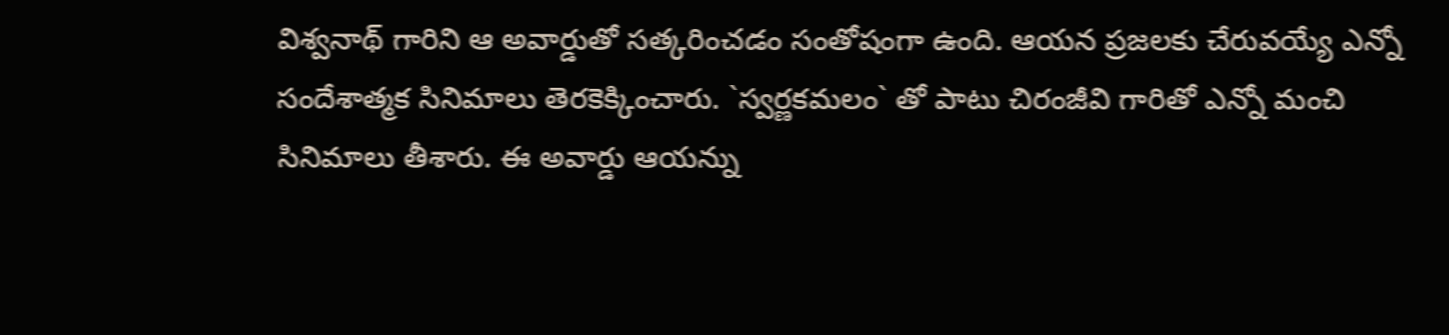విశ్వనాథ్ గారిని ఆ అవార్డుతో సత్కరించడం సంతోషంగా ఉంది. ఆయన ప్రజలకు చేరువయ్యే ఎన్నో సందేశాత్మక సినిమాలు తెరకెక్కించారు. `స్వర్ణకమలం` తో పాటు చిరంజీవి గారితో ఎన్నో మంచి సినిమాలు తీశారు. ఈ అవార్డు ఆయన్ను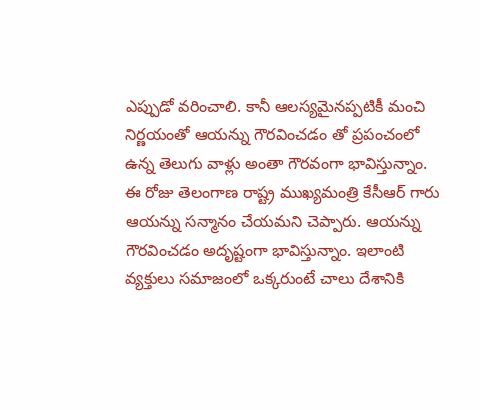ఎప్పుడో వరించాలి. కానీ ఆలస్యమైనప్పటికీ మంచి నిర్ణయంతో ఆయన్ను గౌరవించడం తో ప్రపంచంలో ఉన్న తెలుగు వాళ్లు అంతా గౌరవంగా భావిస్తున్నాం. ఈ రోజు తెలంగాణ రాష్ట్ర ముఖ్యమంత్రి కేసీఆర్ గారు ఆయన్ను సన్మానం చేయమని చెప్పారు. ఆయన్ను గౌరవించడం అదృష్టంగా భావిస్తున్నాం. ఇలాంటి వ్యక్తులు సమాజంలో ఒక్కరుంటే చాలు దేశానికి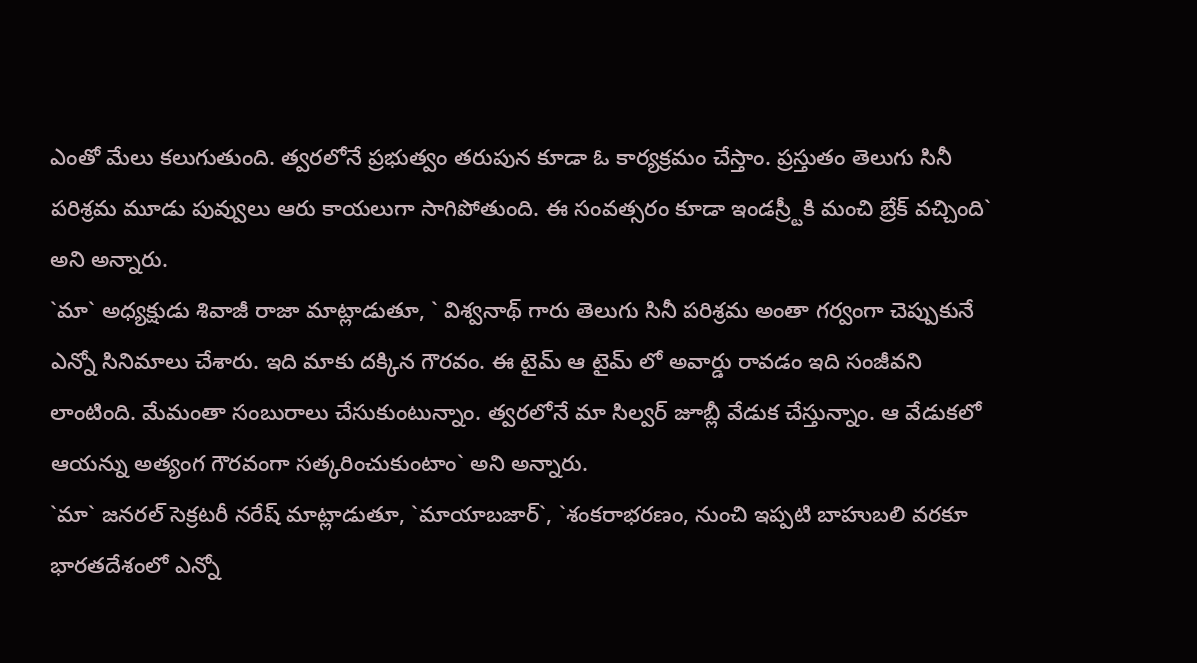ఎంతో మేలు కలుగుతుంది. త్వరలోనే ప్రభుత్వం తరుపున కూడా ఓ కార్యక్రమం చేస్తాం. ప్రస్తుతం తెలుగు సినీ పరిశ్రమ మూడు పువ్వులు ఆరు కాయలుగా సాగిపోతుంది. ఈ సంవత్సరం కూడా ఇండస్ర్టీకి మంచి బ్రేక్ వచ్చింది` అని అన్నారు.
`మా` అధ్యక్షుడు శివాజీ రాజా మాట్లాడుతూ, ` విశ్వనాథ్ గారు తెలుగు సినీ పరిశ్రమ అంతా గర్వంగా చెప్పుకునే ఎన్నో సినిమాలు చేశారు. ఇది మాకు దక్కిన గౌరవం. ఈ టైమ్ ఆ టైమ్ లో అవార్డు రావడం ఇది సంజీవని లాంటింది. మేమంతా సంబురాలు చేసుకుంటున్నాం. త్వరలోనే మా సిల్వర్ జూబ్లీ వేడుక చేస్తున్నాం. ఆ వేడుకలో ఆయన్ను అత్యంగ గౌరవంగా సత్కరించుకుంటాం` అని అన్నారు.
`మా` జనరల్ సెక్రటరీ నరేష్ మాట్లాడుతూ, `మాయాబజార్`, `శంకరాభరణం, నుంచి ఇప్పటి బాహుబలి వరకూ భారతదేశంలో ఎన్నో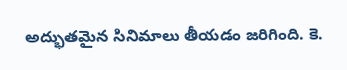అద్భుతమైన సినిమాలు తీయడం జరిగింది. కె.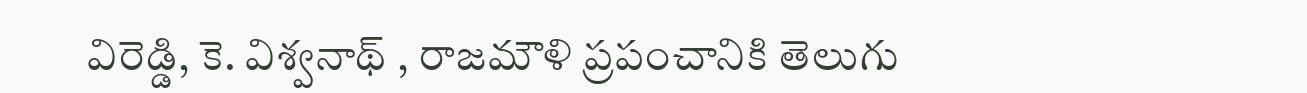విరెడ్డి, కె. విశ్వనాథ్ , రాజమౌళి ప్రపంచానికి తెలుగు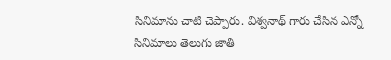సినిమాను చాటి చెప్పారు. విశ్వనాథ్ గారు చేసిన ఎన్నో సినిమాలు తెలుగు జాతి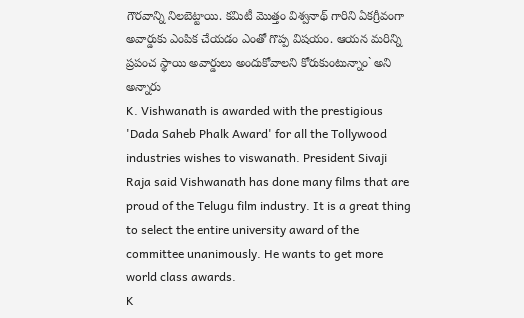గౌరవాన్ని నిలబెట్టాయి. కమిటీ మొత్తం విశ్వనాథ్ గారిని ఏకగ్రీవంగా అవార్డుకు ఎంపిక చేయడం ఎంతో గొప్ప విషయం. ఆయన మరిన్ని ప్రపంచ స్థాయి అవార్డులు అందుకోవాలని కోరుకుంటున్నాం` అని అన్నారు
K. Vishwanath is awarded with the prestigious 'Dada Saheb Phalk Award' for all the Tollywood industries wishes to viswanath. President Sivaji Raja said Vishwanath has done many films that are proud of the Telugu film industry. It is a great thing to select the entire university award of the committee unanimously. He wants to get more world class awards.
K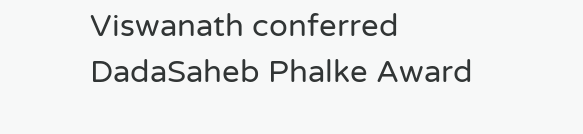Viswanath conferred DadaSaheb Phalke Award